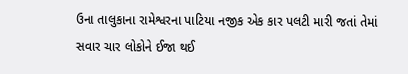ઉના તાલુકાના રામેશ્વરના પાટિયા નજીક એક કાર પલટી મારી જતાં તેમાં સવાર ચાર લોકોને ઈજા થઈ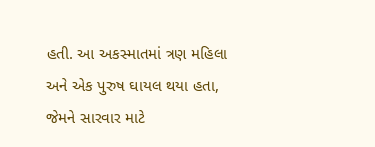હતી. આ અકસ્માતમાં ત્રણ મહિલા અને એક પુરુષ ઘાયલ થયા હતા, જેમને સારવાર માટે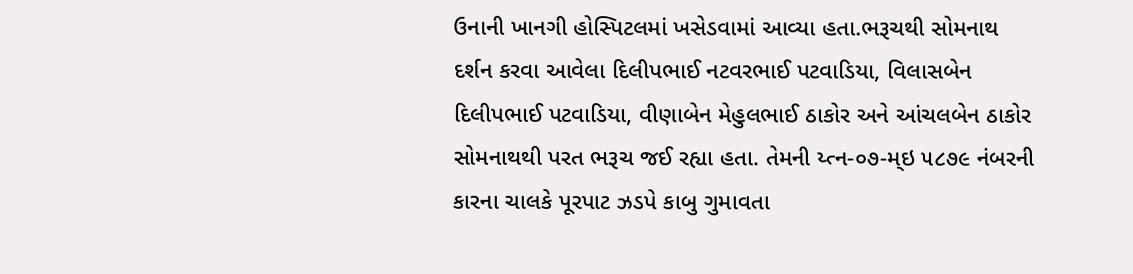ઉનાની ખાનગી હોસ્પિટલમાં ખસેડવામાં આવ્યા હતા.ભરૂચથી સોમનાથ દર્શન કરવા આવેલા દિલીપભાઈ નટવરભાઈ પટવાડિયા, વિલાસબેન દિલીપભાઈ પટવાડિયા, વીણાબેન મેહુલભાઈ ઠાકોર અને આંચલબેન ઠાકોર સોમનાથથી પરત ભરૂચ જઈ રહ્યા હતા. તેમની ય્ત્ન-૦૭-મ્ઇ ૫૮૭૯ નંબરની કારના ચાલકે પૂરપાટ ઝડપે કાબુ ગુમાવતા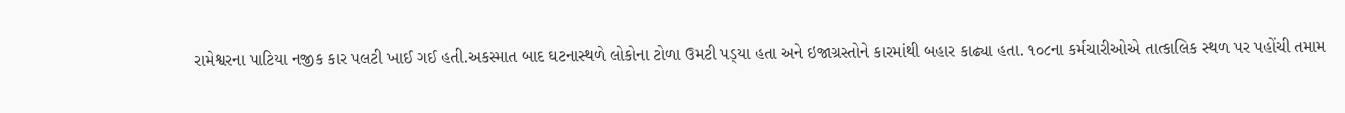રામેશ્વરના પાટિયા નજીક કાર પલટી ખાઈ ગઈ હતી.અકસ્માત બાદ ઘટનાસ્થળે લોકોના ટોળા ઉમટી પડ્‌યા હતા અને ઇજાગ્રસ્તોને કારમાંથી બહાર કાઢ્યા હતા. ૧૦૮ના કર્મચારીઓએ તાત્કાલિક સ્થળ પર પહોંચી તમામ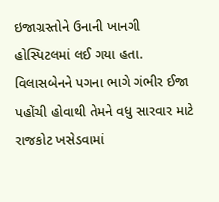ઇજાગ્રસ્તોને ઉનાની ખાનગી હોસ્પિટલમાં લઈ ગયા હતા. વિલાસબેનને પગના ભાગે ગંભીર ઈજા પહોંચી હોવાથી તેમને વધુ સારવાર માટે રાજકોટ ખસેડવામાં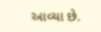આવ્યા છે.